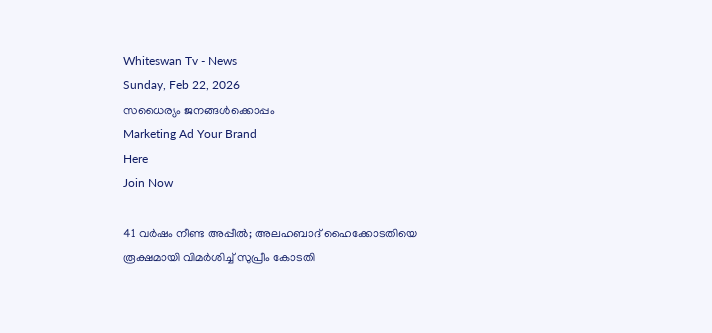Whiteswan Tv - News
Sunday, Feb 22, 2026
സധൈര്യം ജനങ്ങൾക്കൊപ്പം
Marketing Ad Your Brand
Here
Join Now

41 വർഷം നീണ്ട അപ്പീൽ; അലഹബാദ് ഹൈക്കോടതിയെ രൂക്ഷമായി വിമർശിച്ച് സുപ്രീം കോടതി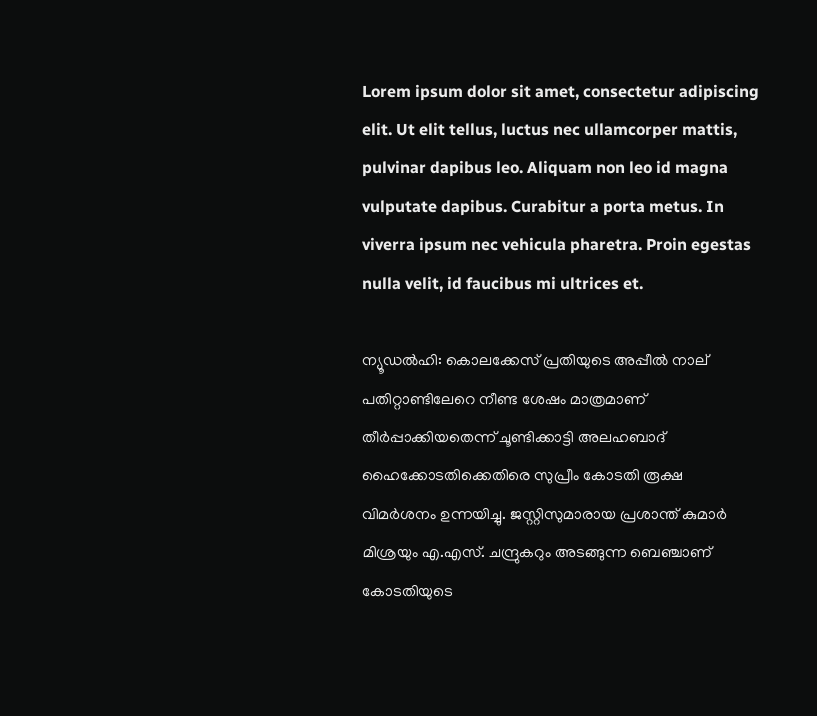Lorem ipsum dolor sit amet, consectetur adipiscing elit. Ut elit tellus, luctus nec ullamcorper mattis, pulvinar dapibus leo. Aliquam non leo id magna vulputate dapibus. Curabitur a porta metus. In viverra ipsum nec vehicula pharetra. Proin egestas nulla velit, id faucibus mi ultrices et.

ന്യൂഡല്‍ഹി: കൊലക്കേസ് പ്രതിയുടെ അപ്പീൽ നാല് പതിറ്റാണ്ടിലേറെ നീണ്ട ശേഷം മാത്രമാണ് തീർപ്പാക്കിയതെന്ന് ചൂണ്ടിക്കാട്ടി അലഹബാദ് ഹൈക്കോടതിക്കെതിരെ സുപ്രീം കോടതി രൂക്ഷ വിമർശനം ഉന്നയിച്ചു. ജസ്റ്റിസുമാരായ പ്രശാന്ത് കുമാർ മിശ്രയും എ.എസ്. ചന്ദ്രുകറും അടങ്ങുന്ന ബെഞ്ചാണ് കോടതിയുടെ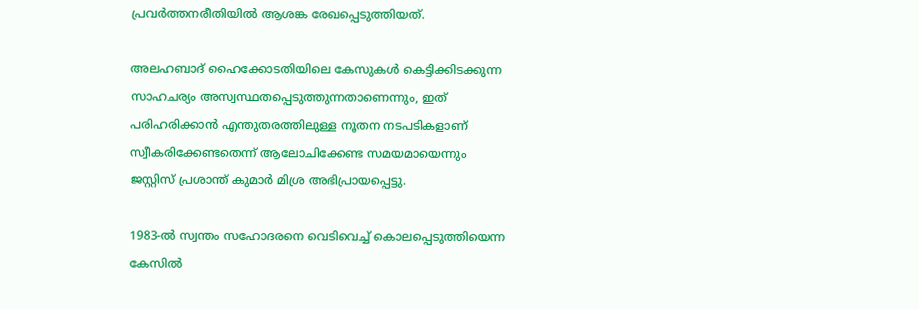പ്രവർത്തനരീതിയിൽ ആശങ്ക രേഖപ്പെടുത്തിയത്.

അലഹബാദ് ഹൈക്കോടതിയിലെ കേസുകൾ കെട്ടിക്കിടക്കുന്ന സാഹചര്യം അസ്വസ്ഥതപ്പെടുത്തുന്നതാണെന്നും, ഇത് പരിഹരിക്കാൻ എന്തുതരത്തിലുള്ള നൂതന നടപടികളാണ് സ്വീകരിക്കേണ്ടതെന്ന് ആലോചിക്കേണ്ട സമയമായെന്നും ജസ്റ്റിസ് പ്രശാന്ത് കുമാർ മിശ്ര അഭിപ്രായപ്പെട്ടു.

1983-ൽ സ്വന്തം സഹോദരനെ വെടിവെച്ച് കൊലപ്പെടുത്തിയെന്ന കേസിൽ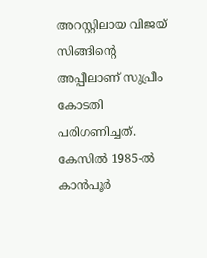അറസ്റ്റിലായ വിജയ് സിങ്ങിന്റെ അപ്പീലാണ് സുപ്രീം കോടതി പരിഗണിച്ചത്. കേസിൽ 1985-ൽ കാൻപൂർ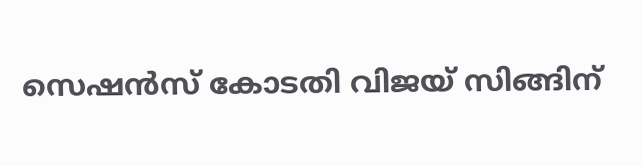സെഷൻസ് കോടതി വിജയ് സിങ്ങിന്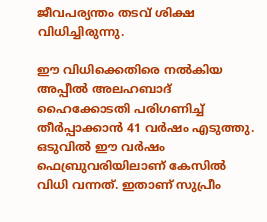ജീവപര്യന്തം തടവ് ശിക്ഷ വിധിച്ചിരുന്നു.

ഈ വിധിക്കെതിരെ നൽകിയ അപ്പീൽ അലഹബാദ് ഹൈക്കോടതി പരിഗണിച്ച് തീർപ്പാക്കാൻ 41 വർഷം എടുത്തു. ഒടുവിൽ ഈ വർഷം ഫെബ്രുവരിയിലാണ് കേസിൽ വിധി വന്നത്. ഇതാണ് സുപ്രീം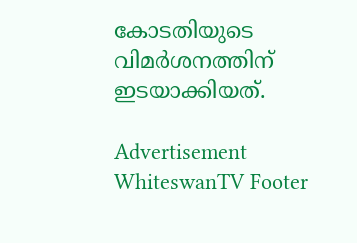കോടതിയുടെ വിമർശനത്തിന് ഇടയാക്കിയത്.

Advertisement
WhiteswanTV Footer